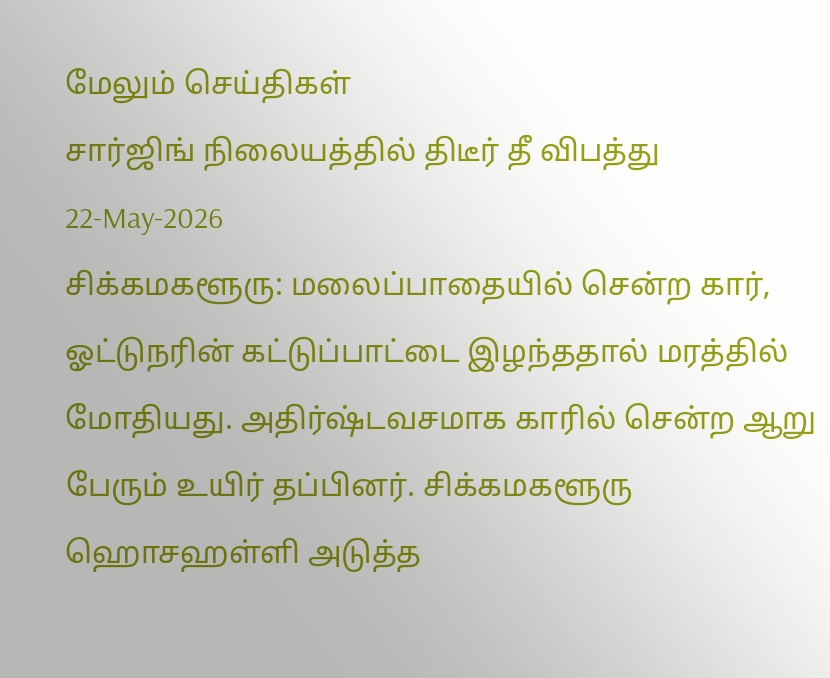மேலும் செய்திகள்
சார்ஜிங் நிலையத்தில் திடீர் தீ விபத்து
22-May-2026
சிக்கமகளூரு: மலைப்பாதையில் சென்ற கார், ஓட்டுநரின் கட்டுப்பாட்டை இழந்ததால் மரத்தில் மோதியது. அதிர்ஷ்டவசமாக காரில் சென்ற ஆறு பேரும் உயிர் தப்பினர். சிக்கமகளூரு ஹொசஹள்ளி அடுத்த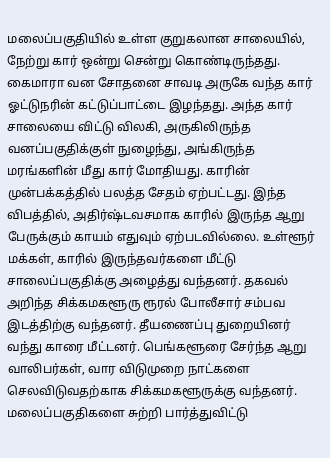மலைப்பகுதியில் உள்ள குறுகலான சாலையில், நேற்று கார் ஒன்று சென்று கொண்டிருந்தது. கைமாரா வன சோதனை சாவடி அருகே வந்த கார் ஓட்டுநரின் கட்டுப்பாட்டை இழந்தது. அந்த கார் சாலையை விட்டு விலகி, அருகிலிருந்த வனப்பகுதிக்குள் நுழைந்து, அங்கிருந்த மரங்களின் மீது கார் மோதியது. காரின் முன்பக்கத்தில் பலத்த சேதம் ஏற்பட்டது. இந்த விபத்தில், அதிர்ஷ்டவசமாக காரில் இருந்த ஆறு பேருக்கும் காயம் எதுவும் ஏற்படவில்லை. உள்ளூர் மக்கள், காரில் இருந்தவர்களை மீட்டு சாலைப்பகுதிக்கு அழைத்து வந்தனர். தகவல் அறிந்த சிக்கமகளூரு ரூரல் போலீசார் சம்பவ இடத்திற்கு வந்தனர். தீயணைப்பு துறையினர் வந்து காரை மீட்டனர். பெங்களூரை சேர்ந்த ஆறு வாலிபர்கள், வார விடுமுறை நாட்களை செலவிடுவதற்காக சிக்கமகளூருக்கு வந்தனர். மலைப்பகுதிகளை சுற்றி பார்த்துவிட்டு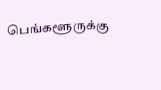பெங்களூருக்கு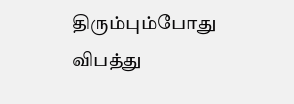திரும்பும்போது விபத்து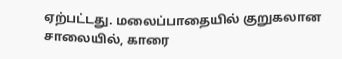ஏற்பட்டது. மலைப்பாதையில் குறுகலான சாலையில், காரை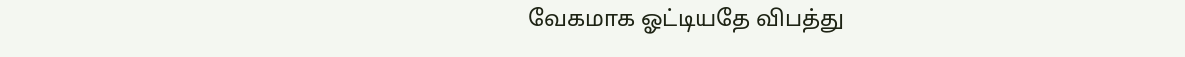வேகமாக ஓட்டியதே விபத்து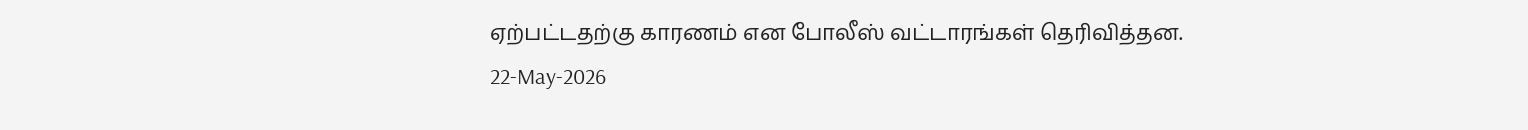ஏற்பட்டதற்கு காரணம் என போலீஸ் வட்டாரங்கள் தெரிவித்தன.
22-May-2026